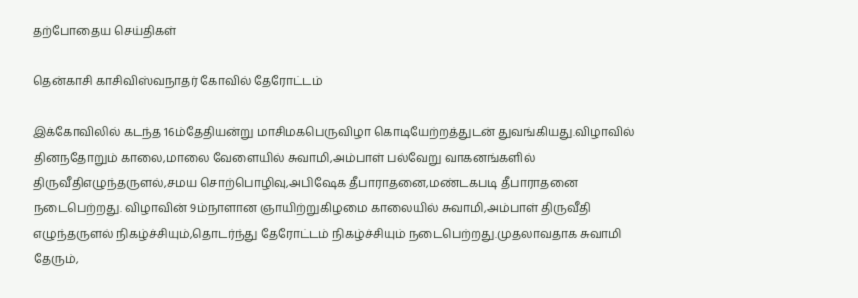தற்போதைய செய்திகள்

தென்காசி காசிவிஸ்வநாதர் கோவில் தேரோட்டம்

இக்கோவிலில் கடந்த 16ம்தேதியன்று மாசிமகபெருவிழா கொடியேற்றத்துடன் துவங்கியது.விழாவில் தினநதோறும் காலை,மாலை வேளையில் சுவாமி,அம்பாள் பல்வேறு வாகனங்களில் திருவீதிஎழுந்தருளல்,சமய சொற்பொழிவு,அபிஷேக தீபாராதனை,மண்டகபடி தீபாராதனை நடைபெற்றது. விழாவின் 9ம்நாளான ஞாயிற்றுகிழமை காலையில் சுவாமி,அம்பாள் திருவீதி எழுந்தருளல் நிகழ்ச்சியும்,தொடர்ந்து தேரோட்டம் நிகழ்ச்சியும் நடைபெற்றது.முதலாவதாக சுவாமி தேரும்,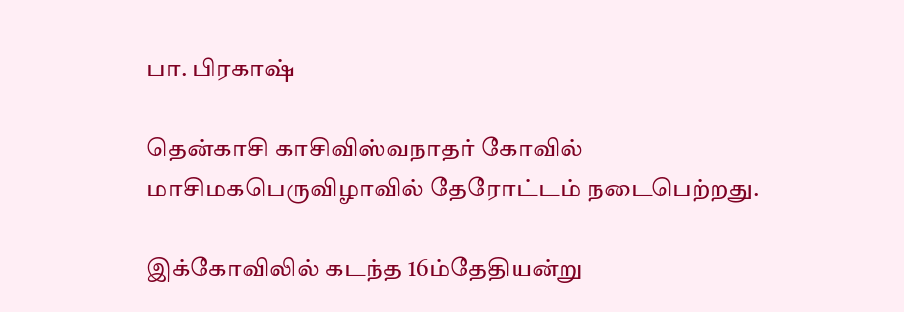பா. பிரகாஷ்

தென்காசி காசிவிஸ்வநாதர் கோவில் மாசிமகபெருவிழாவில் தேரோட்டம் நடைபெற்றது.

இக்கோவிலில் கடந்த 16ம்தேதியன்று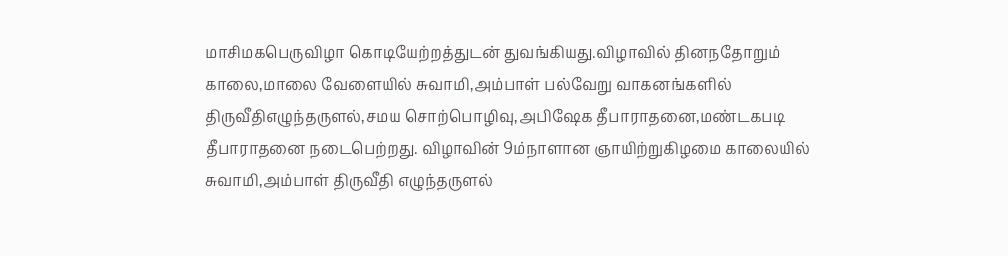மாசிமகபெருவிழா கொடியேற்றத்துடன் துவங்கியது.விழாவில் தினநதோறும் காலை,மாலை வேளையில் சுவாமி,அம்பாள் பல்வேறு வாகனங்களில் திருவீதிஎழுந்தருளல்,சமய சொற்பொழிவு,அபிஷேக தீபாராதனை,மண்டகபடி தீபாராதனை நடைபெற்றது. விழாவின் 9ம்நாளான ஞாயிற்றுகிழமை காலையில் சுவாமி,அம்பாள் திருவீதி எழுந்தருளல்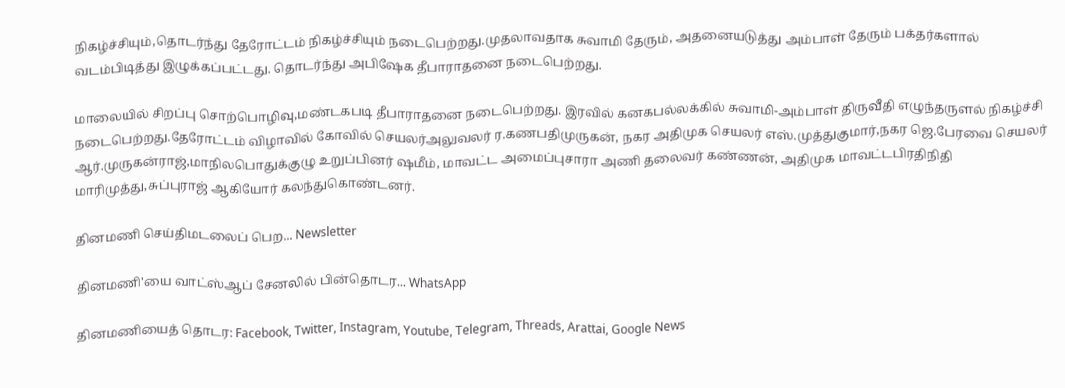நிகழ்ச்சியும்,தொடர்ந்து தேரோட்டம் நிகழ்ச்சியும் நடைபெற்றது.முதலாவதாக சுவாமி தேரும், அதனையடுத்து அம்பாள் தேரும் பக்தர்களால் வடம்பிடித்து இழுக்கப்பட்டது. தொடர்ந்து அபிஷேக தீபாராதனை நடைபெற்றது.

மாலையில் சிறப்பு சொற்பொழிவு,மண்டகபடி தீபாராதனை நடைபெற்றது. இரவில் கனகபல்லக்கில் சுவாமி-அம்பாள் திருவீதி எழுந்தருளல் நிகழ்ச்சி நடைபெற்றது.தேரோட்டம் விழாவில் கோவில் செயலர்அலுவலர் ர.கணபதிமுருகன், நகர அதிமுக செயலர் எஸ்.முத்துகுமார்,நகர ஜெ.பேரவை செயலர் ஆர்.முருகன்ராஜ்,மாநிலபொதுக்குழு உறுப்பினர் ஷமீம், மாவட்ட அமைப்புசாரா அணி தலைவர் கண்ணன், அதிமுக மாவட்டபிரதிநிதி மாரிமுத்து,சுப்புராஜ் ஆகியோர் கலந்துகொண்டனர்.

தினமணி செய்திமடலைப் பெற... Newsletter

தினமணி'யை வாட்ஸ்ஆப் சேனலில் பின்தொடர... WhatsApp

தினமணியைத் தொடர: Facebook, Twitter, Instagram, Youtube, Telegram, Threads, Arattai, Google News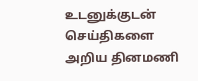உடனுக்குடன் செய்திகளை அறிய தினமணி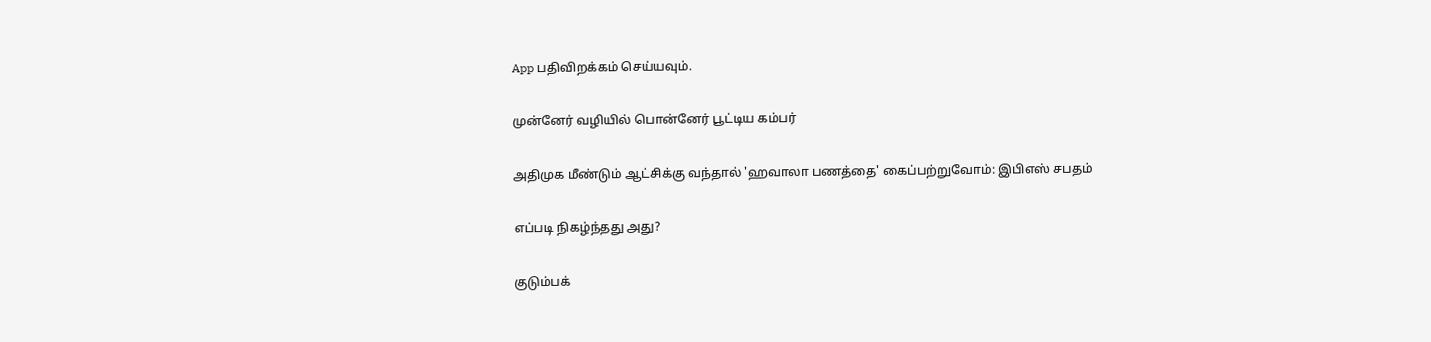App பதிவிறக்கம் செய்யவும்.

முன்னேர் வழியில் பொன்னேர் பூட்டிய கம்பர்

அதிமுக மீண்டும் ஆட்சிக்கு வந்தால் 'ஹவாலா பணத்தை' கைப்பற்றுவோம்: இபிஎஸ் சபதம்

எப்படி நிகழ்ந்தது அது?

குடும்பக்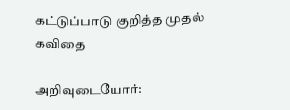கட்டுப்பாடு குறித்த முதல் கவிதை

அறிவுடையோர்: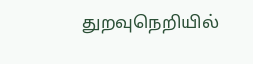துறவுநெறியில்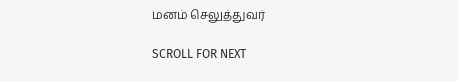மனம் செலுத்துவர்

SCROLL FOR NEXT